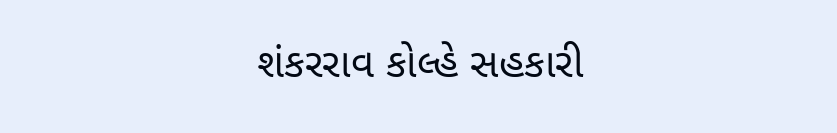શંકરરાવ કોલ્હે સહકારી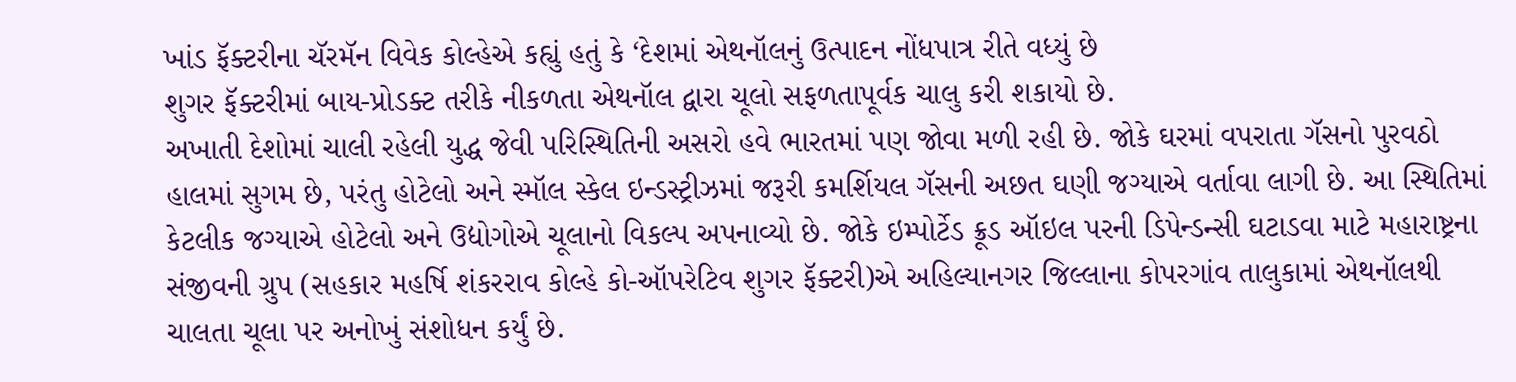ખાંડ ફૅક્ટરીના ચૅરમૅન વિવેક કોલ્હેએ કહ્યું હતું કે ‘દેશમાં એથનૉલનું ઉત્પાદન નોંધપાત્ર રીતે વધ્યું છે
શુગર ફૅક્ટરીમાં બાય-પ્રોડક્ટ તરીકે નીકળતા એથનૉલ દ્વારા ચૂલો સફળતાપૂર્વક ચાલુ કરી શકાયો છે.
અખાતી દેશોમાં ચાલી રહેલી યુદ્ધ જેવી પરિસ્થિતિની અસરો હવે ભારતમાં પણ જોવા મળી રહી છે. જોકે ઘરમાં વપરાતા ગૅસનો પુરવઠો હાલમાં સુગમ છે, પરંતુ હોટેલો અને સ્મૉલ સ્કેલ ઇન્ડસ્ટ્રીઝમાં જરૂરી કમર્શિયલ ગૅસની અછત ઘણી જગ્યાએ વર્તાવા લાગી છે. આ સ્થિતિમાં કેટલીક જગ્યાએ હોટેલો અને ઉદ્યોગોએ ચૂલાનો વિકલ્પ અપનાવ્યો છે. જોકે ઇમ્પોર્ટેડ ક્રૂડ ઑઇલ પરની ડિપેન્ડન્સી ઘટાડવા માટે મહારાષ્ટ્રના સંજીવની ગ્રુપ (સહકાર મહર્ષિ શંકરરાવ કોલ્હે કો-ઑપરેટિવ શુગર ફૅક્ટરી)એ અહિલ્યાનગર જિલ્લાના કોપરગાંવ તાલુકામાં એથનૉલથી ચાલતા ચૂલા પર અનોખું સંશોધન કર્યું છે.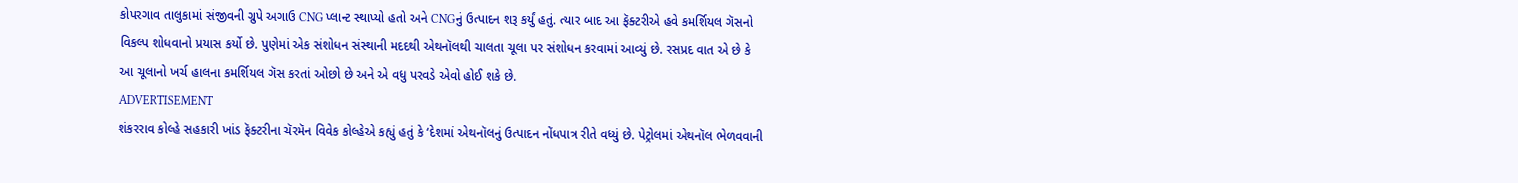કોપરગાવ તાલુકામાં સંજીવની ગ્રુપે અગાઉ CNG પ્લાન્ટ સ્થાપ્યો હતો અને CNGનું ઉત્પાદન શરૂ કર્યું હતું. ત્યાર બાદ આ ફૅક્ટરીએ હવે કમર્શિયલ ગૅસનો વિકલ્પ શોધવાનો પ્રયાસ કર્યો છે. પુણેમાં એક સંશોધન સંસ્થાની મદદથી એથનૉલથી ચાલતા ચૂલા પર સંશોધન કરવામાં આવ્યું છે. રસપ્રદ વાત એ છે કે આ ચૂલાનો ખર્ચ હાલના કમર્શિયલ ગૅસ કરતાં ઓછો છે અને એ વધુ પરવડે એવો હોઈ શકે છે.
ADVERTISEMENT
શંકરરાવ કોલ્હે સહકારી ખાંડ ફૅક્ટરીના ચૅરમૅન વિવેક કોલ્હેએ કહ્યું હતું કે ‘દેશમાં એથનૉલનું ઉત્પાદન નોંધપાત્ર રીતે વધ્યું છે. પેટ્રોલમાં એથનૉલ ભેળવવાની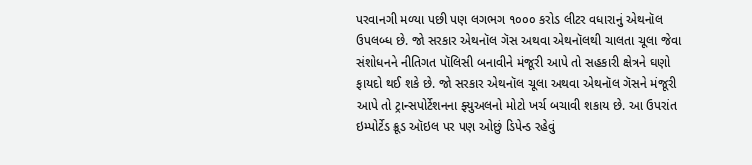પરવાનગી મળ્યા પછી પણ લગભગ ૧૦૦૦ કરોડ લીટર વધારાનું એથનૉલ ઉપલબ્ધ છે. જો સરકાર એથનૉલ ગૅસ અથવા એથનૉલથી ચાલતા ચૂલા જેવા સંશોધનને નીતિગત પૉલિસી બનાવીને મંજૂરી આપે તો સહકારી ક્ષેત્રને ઘણો ફાયદો થઈ શકે છે. જો સરકાર એથનૉલ ચૂલા અથવા એથનૉલ ગૅસને મંજૂરી આપે તો ટ્રાન્સપોર્ટેશનના ફ્યુઅલનો મોટો ખર્ચ બચાવી શકાય છે. આ ઉપરાંત ઇમ્પોર્ટેડ ક્રૂડ ઑઇલ પર પણ ઓછું ડિપેન્ડ રહેવું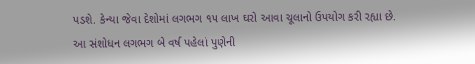પડશે. કેન્યા જેવા દેશોમાં લગભગ ૧૫ લાખ ઘરો આવા ચૂલાનો ઉપયોગ કરી રહ્યા છે. આ સંશોધન લગભગ બે વર્ષ પહેલાં પુણેની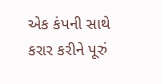એક કંપની સાથે કરાર કરીને પૂરું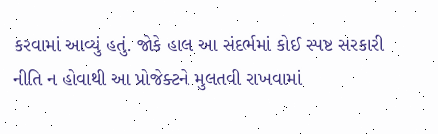કરવામાં આવ્યું હતું. જોકે હાલ આ સંદર્ભમાં કોઈ સ્પષ્ટ સરકારી નીતિ ન હોવાથી આ પ્રોજેક્ટને મુલતવી રાખવામાં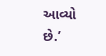આવ્યો છે.’